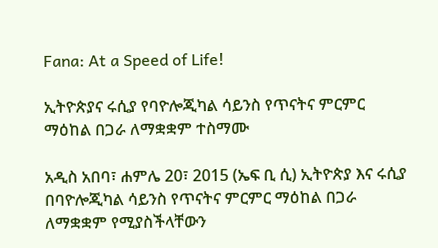Fana: At a Speed of Life!

ኢትዮጵያና ሩሲያ የባዮሎጂካል ሳይንስ የጥናትና ምርምር ማዕከል በጋራ ለማቋቋም ተስማሙ

አዲስ አበባ፣ ሐምሌ 20፣ 2015 (ኤፍ ቢ ሲ) ኢትዮጵያ እና ሩሲያ በባዮሎጂካል ሳይንስ የጥናትና ምርምር ማዕከል በጋራ ለማቋቋም የሚያስችላቸውን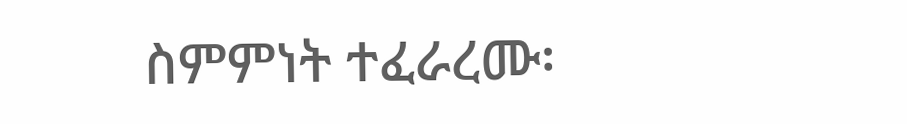ስምምነት ተፈራረሙ፡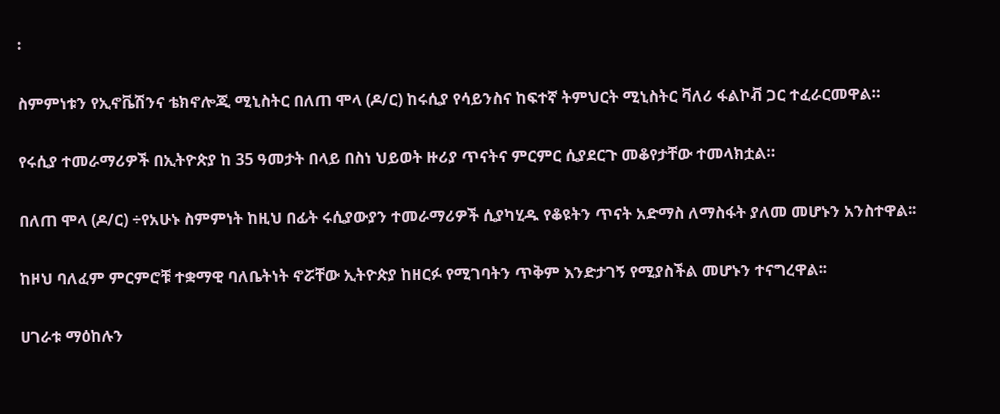፡

ስምምነቱን የኢኖቬሽንና ቴክኖሎጂ ሚኒስትር በለጠ ሞላ (ዶ/ር) ከሩሲያ የሳይንስና ከፍተኛ ትምህርት ሚኒስትር ቫለሪ ፋልኮቭ ጋር ተፈራርመዋል።

የሩሲያ ተመራማሪዎች በኢትዮጵያ ከ 35 ዓመታት በላይ በስነ ህይወት ዙሪያ ጥናትና ምርምር ሲያደርጉ መቆየታቸው ተመላክቷል።

በለጠ ሞላ (ዶ/ር) ÷የአሁኑ ስምምነት ከዚህ በፊት ሩሲያውያን ተመራማሪዎች ሲያካሂዱ የቆዩትን ጥናት አድማስ ለማስፋት ያለመ መሆኑን አንስተዋል፡፡

ከዞህ ባለፈም ምርምሮቹ ተቋማዊ ባለቤትነት ኖሯቸው ኢትዮጵያ ከዘርፉ የሚገባትን ጥቅም እንድታገኝ የሚያስችል መሆኑን ተናግረዋል፡፡

ሀገራቱ ማዕከሉን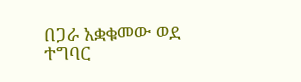በጋራ አቋቁመው ወደ ተግባር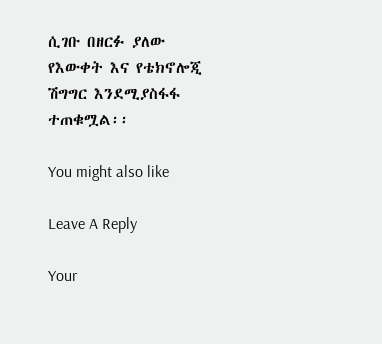ሲገቡ በዘርፉ ያለው የእውቀት እና የቴክኖሎጂ ሽግግር እንደሚያስፋፋ ተጠቁሟል፡፡

You might also like

Leave A Reply

Your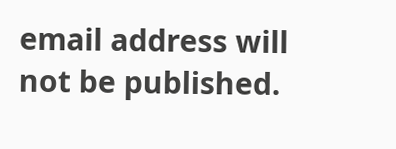email address will not be published.